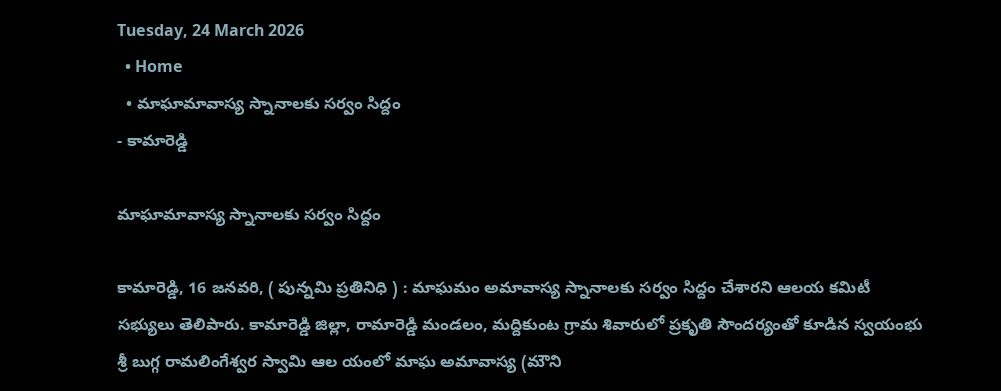Tuesday, 24 March 2026
  • Home
  • మాఘామావాస్య స్నానాలకు సర్వం సిద్దం
- కామారెడ్డి

మాఘామావాస్య స్నానాలకు సర్వం సిద్దం

కామారెడ్డి, 16 జనవరి, ( పున్నమి ప్రతినిధి ) : మాఘమం అమావాస్య స్నానాలకు సర్వం సిద్దం చేశారని ఆలయ కమిటీ సభ్యులు తెలిపారు. కామారెడ్డి జిల్లా, రామారెడ్డి మండలం, మద్దికుంట గ్రామ శివారులో ప్రకృతి సౌందర్యంతో కూడిన స్వయంభు శ్రీ బుగ్గ రామలింగేశ్వర స్వామి ఆల యంలో మాఘ అమావాస్య (మౌని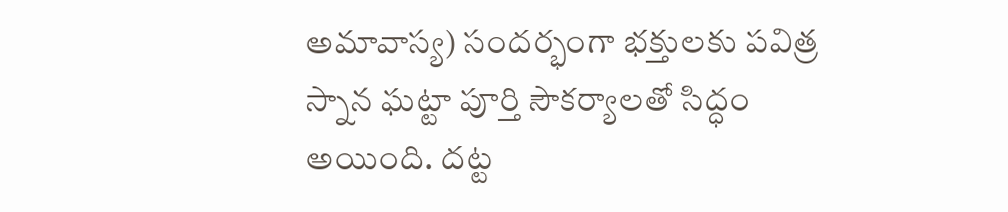అమావాస్య) సందర్భంగా భక్తులకు పవిత్ర స్నాన ఘట్టా పూర్తి సౌకర్యాలతో సిద్ధం అయింది. దట్ట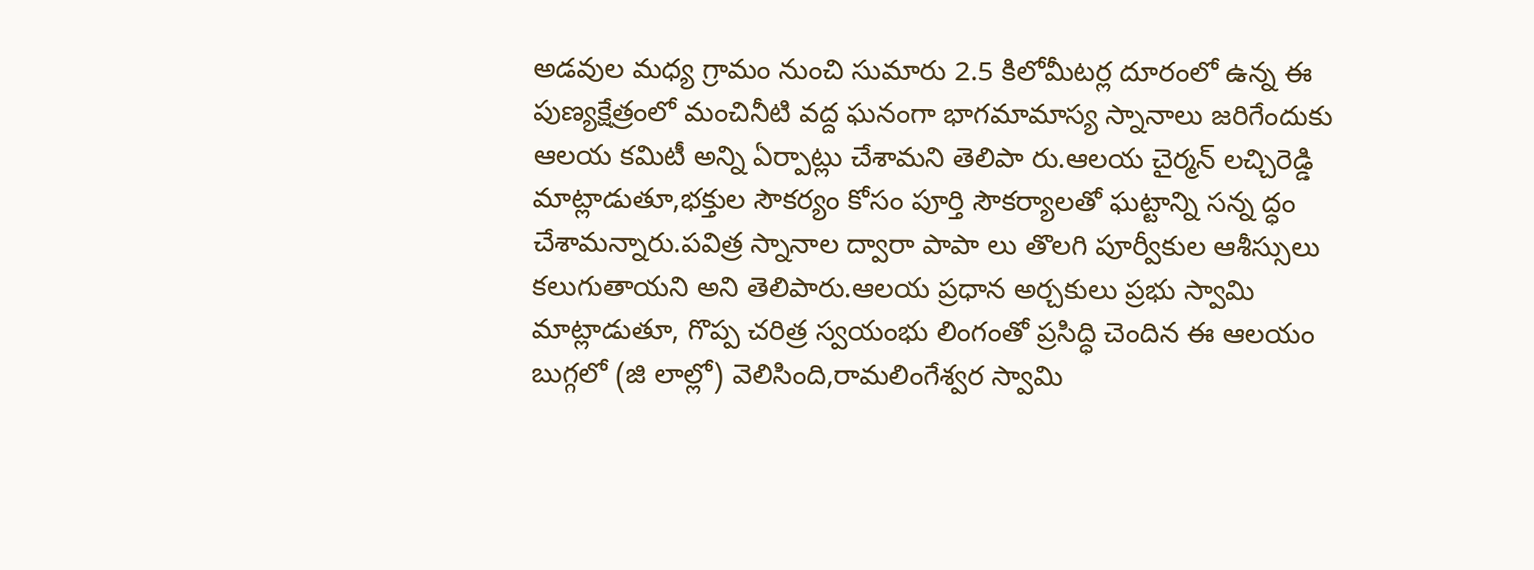అడవుల మధ్య గ్రామం నుంచి సుమారు 2.5 కిలోమీటర్ల దూరంలో ఉన్న ఈ పుణ్యక్షేత్రంలో మంచినీటి వద్ద ఘనంగా భాగమామాస్య స్నానాలు జరిగేందుకు ఆలయ కమిటీ అన్ని ఏర్పాట్లు చేశామని తెలిపా రు.ఆలయ చైర్మన్ లచ్చిరెడ్డి మాట్లాడుతూ,భక్తుల సౌకర్యం కోసం పూర్తి సౌకర్యాలతో ఘట్టాన్ని సన్న ద్ధం చేశామన్నారు.పవిత్ర స్నానాల ద్వారా పాపా లు తొలగి పూర్వీకుల ఆశీస్సులు కలుగుతాయని అని తెలిపారు.ఆలయ ప్రధాన అర్చకులు ప్రభు స్వామి మాట్లాడుతూ, గొప్ప చరిత్ర స్వయంభు లింగంతో ప్రసిద్ధి చెందిన ఈ ఆలయం బుగ్గలో (జి లాల్లో) వెలిసింది,రామలింగేశ్వర స్వామి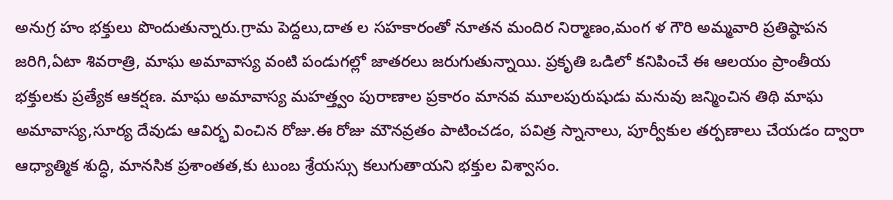అనుగ్ర హం భక్తులు పొందుతున్నారు.గ్రామ పెద్దలు,దాత ల సహకారంతో నూతన మందిర నిర్మాణం,మంగ ళ గౌరి అమ్మవారి ప్రతిష్ఠాపన జరిగి,ఏటా శివరాత్రి, మాఘ అమావాస్య వంటి పండుగల్లో జాతరలు జరుగుతున్నాయి. ప్రకృతి ఒడిలో కనిపించే ఈ ఆలయం ప్రాంతీయ భక్తులకు ప్రత్యేక ఆకర్షణ. మాఘ అమావాస్య మహత్త్వం పురాణాల ప్రకారం మానవ మూలపురుషుడు మనువు జన్మించిన తిథి మాఘ అమావాస్య,సూర్య దేవుడు ఆవిర్భ వించిన రోజు.ఈ రోజు మౌనవ్రతం పాటించడం, పవిత్ర స్నానాలు, పూర్వీకుల తర్పణాలు చేయడం ద్వారా ఆధ్యాత్మిక శుద్ధి, మానసిక ప్రశాంతత,కు టుంబ శ్రేయస్సు కలుగుతాయని భక్తుల విశ్వాసం.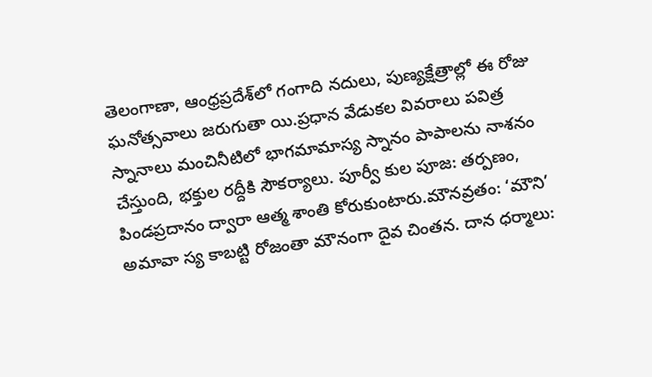తెలంగాణా, ఆంధ్రప్రదేశ్‌లో గంగాది నదులు, పుణ్యక్షేత్రాల్లో ఈ రోజు ఘనోత్సవాలు జరుగుతా యి.ప్రధాన వేడుకల వివరాలు పవిత్ర స్నానాలు మంచినీటిలో భాగమామాస్య స్నానం పాపాలను నాశనం చేస్తుంది, భక్తుల రద్దీకి సౌకర్యాలు. పూర్వీ కుల పూజ: తర్పణం, పిండప్రదానం ద్వారా ఆత్మ శాంతి కోరుకుంటారు.మౌనవ్రతం: ‘మౌని’ అమావా స్య కాబట్టి రోజంతా మౌనంగా దైవ చింతన. దాన ధర్మాలు: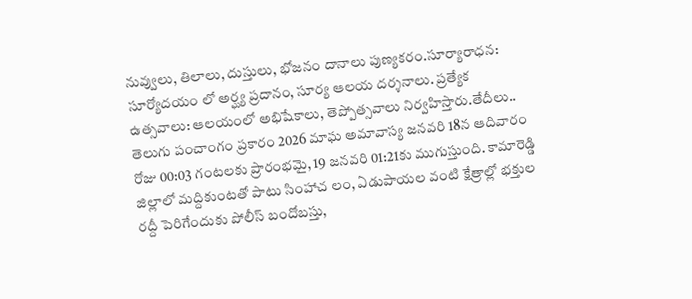నువ్వులు, తిలాలు, దుస్తులు, భోజనం దానాలు పుణ్యకరం.సూర్యారాధన: సూర్యోదయం లో అర్ఘ్య ప్రదానం, సూర్య ఆలయ దర్శనాలు. ప్రత్యేక ఉత్సవాలు: ఆలయంలో అభిషేకాలు, తెప్పోత్సవాలు నిర్వహిస్తారు.తేదీలు.. తెలుగు పంచాంగం ప్రకారం 2026 మాఘ అమావాస్య జనవరి 18న ఆదివారం రోజు 00:03 గంటలకు ప్రారంభమై, 19 జనవరి 01:21కు ముగుస్తుంది. కామారెడ్డి జిల్లాలో మద్దికుంటతో పాటు సింహాచ లం, ఏడుపాయల వంటి క్షేత్రాల్లో భక్తుల రద్దీ పెరిగేందుకు పోలీస్ బందోబస్తు,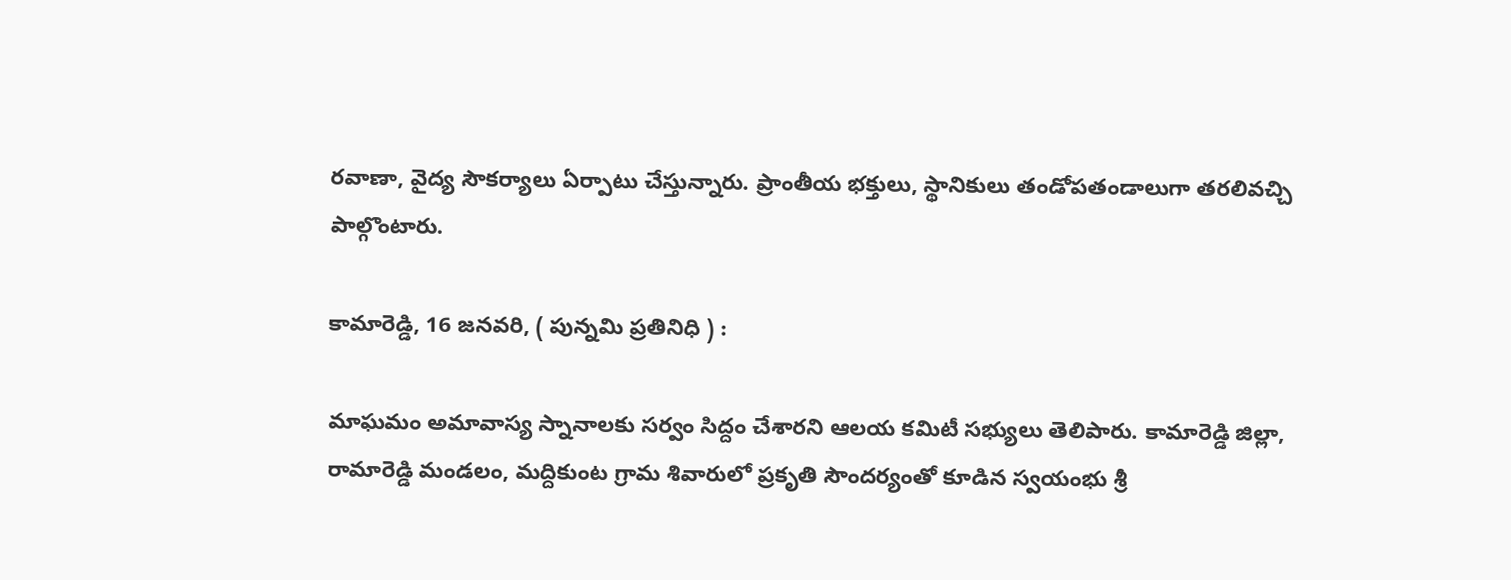రవాణా, వైద్య సౌకర్యాలు ఏర్పాటు చేస్తున్నారు. ప్రాంతీయ భక్తులు, స్థానికులు తండోపతండాలుగా తరలివచ్చి పాల్గొంటారు.

కామారెడ్డి, 16 జనవరి, ( పున్నమి ప్రతినిధి ) :

మాఘమం అమావాస్య స్నానాలకు సర్వం సిద్దం చేశారని ఆలయ కమిటీ సభ్యులు తెలిపారు. కామారెడ్డి జిల్లా, రామారెడ్డి మండలం, మద్దికుంట గ్రామ శివారులో ప్రకృతి సౌందర్యంతో కూడిన స్వయంభు శ్రీ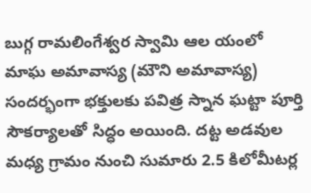బుగ్గ రామలింగేశ్వర స్వామి ఆల యంలో మాఘ అమావాస్య (మౌని అమావాస్య) సందర్భంగా భక్తులకు పవిత్ర స్నాన ఘట్టా పూర్తి సౌకర్యాలతో సిద్ధం అయింది. దట్ట అడవుల మధ్య గ్రామం నుంచి సుమారు 2.5 కిలోమీటర్ల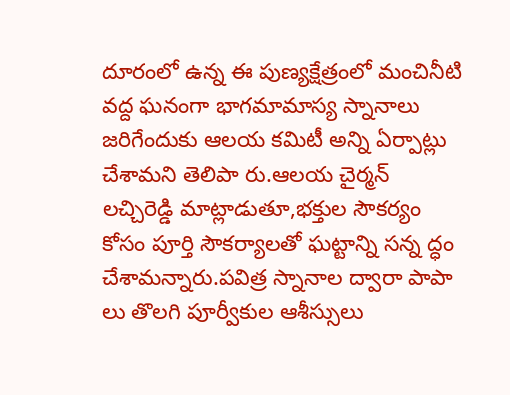దూరంలో ఉన్న ఈ పుణ్యక్షేత్రంలో మంచినీటి వద్ద ఘనంగా భాగమామాస్య స్నానాలు జరిగేందుకు ఆలయ కమిటీ అన్ని ఏర్పాట్లు చేశామని తెలిపా రు.ఆలయ చైర్మన్ లచ్చిరెడ్డి మాట్లాడుతూ,భక్తుల సౌకర్యం కోసం పూర్తి సౌకర్యాలతో ఘట్టాన్ని సన్న ద్ధం చేశామన్నారు.పవిత్ర స్నానాల ద్వారా పాపా లు తొలగి పూర్వీకుల ఆశీస్సులు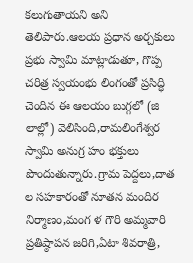కలుగుతాయని అని తెలిపారు.ఆలయ ప్రధాన అర్చకులు ప్రభు స్వామి మాట్లాడుతూ, గొప్ప చరిత్ర స్వయంభు లింగంతో ప్రసిద్ధి చెందిన ఈ ఆలయం బుగ్గలో (జి లాల్లో) వెలిసింది,రామలింగేశ్వర స్వామి అనుగ్ర హం భక్తులు పొందుతున్నారు.గ్రామ పెద్దలు,దాత ల సహకారంతో నూతన మందిర నిర్మాణం,మంగ ళ గౌరి అమ్మవారి ప్రతిష్ఠాపన జరిగి,ఏటా శివరాత్రి,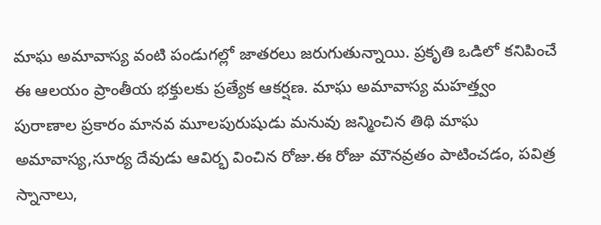మాఘ అమావాస్య వంటి పండుగల్లో జాతరలు జరుగుతున్నాయి. ప్రకృతి ఒడిలో కనిపించే ఈ ఆలయం ప్రాంతీయ భక్తులకు ప్రత్యేక ఆకర్షణ. మాఘ అమావాస్య మహత్త్వం పురాణాల ప్రకారం మానవ మూలపురుషుడు మనువు జన్మించిన తిథి మాఘ అమావాస్య,సూర్య దేవుడు ఆవిర్భ వించిన రోజు.ఈ రోజు మౌనవ్రతం పాటించడం, పవిత్ర స్నానాలు,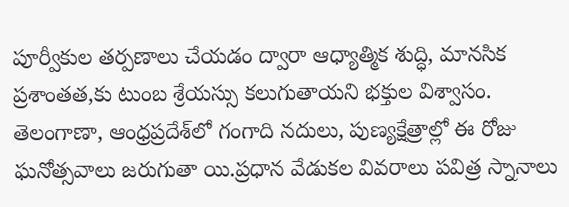పూర్వీకుల తర్పణాలు చేయడం ద్వారా ఆధ్యాత్మిక శుద్ధి, మానసిక ప్రశాంతత,కు టుంబ శ్రేయస్సు కలుగుతాయని భక్తుల విశ్వాసం. తెలంగాణా, ఆంధ్రప్రదేశ్‌లో గంగాది నదులు, పుణ్యక్షేత్రాల్లో ఈ రోజు ఘనోత్సవాలు జరుగుతా యి.ప్రధాన వేడుకల వివరాలు పవిత్ర స్నానాలు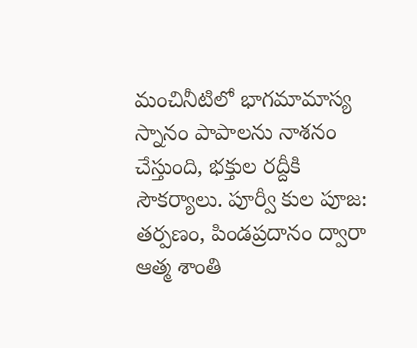మంచినీటిలో భాగమామాస్య స్నానం పాపాలను నాశనం చేస్తుంది, భక్తుల రద్దీకి సౌకర్యాలు. పూర్వీ కుల పూజ: తర్పణం, పిండప్రదానం ద్వారా ఆత్మ శాంతి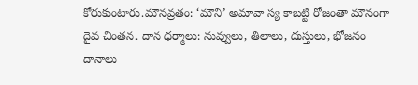కోరుకుంటారు.మౌనవ్రతం: ‘మౌని’ అమావా స్య కాబట్టి రోజంతా మౌనంగా దైవ చింతన. దాన ధర్మాలు: నువ్వులు, తిలాలు, దుస్తులు, భోజనం దానాలు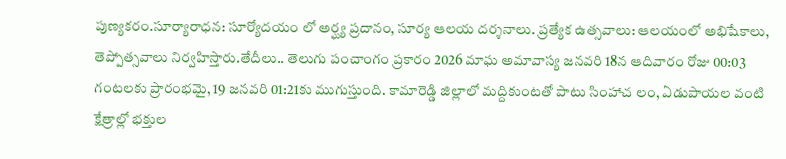పుణ్యకరం.సూర్యారాధన: సూర్యోదయం లో అర్ఘ్య ప్రదానం, సూర్య ఆలయ దర్శనాలు. ప్రత్యేక ఉత్సవాలు: ఆలయంలో అభిషేకాలు, తెప్పోత్సవాలు నిర్వహిస్తారు.తేదీలు.. తెలుగు పంచాంగం ప్రకారం 2026 మాఘ అమావాస్య జనవరి 18న ఆదివారం రోజు 00:03 గంటలకు ప్రారంభమై, 19 జనవరి 01:21కు ముగుస్తుంది. కామారెడ్డి జిల్లాలో మద్దికుంటతో పాటు సింహాచ లం, ఏడుపాయల వంటి క్షేత్రాల్లో భక్తుల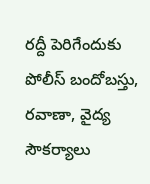రద్దీ పెరిగేందుకు పోలీస్ బందోబస్తు, రవాణా, వైద్య సౌకర్యాలు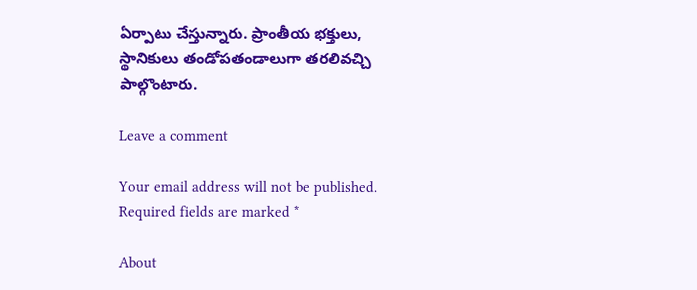ఏర్పాటు చేస్తున్నారు. ప్రాంతీయ భక్తులు, స్థానికులు తండోపతండాలుగా తరలివచ్చి పాల్గొంటారు.

Leave a comment

Your email address will not be published. Required fields are marked *

About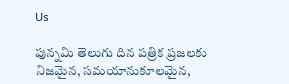Us

పున్నమి తెలుగు దిన పత్రిక ప్రజలకు నిజమైన, సమయానుకూలమైన,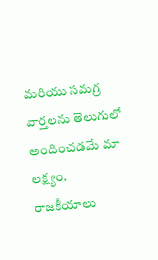మరియు సమగ్ర వార్తలను తెలుగులో అందించడమే మా లక్ష్యం.
రాజకీయాలు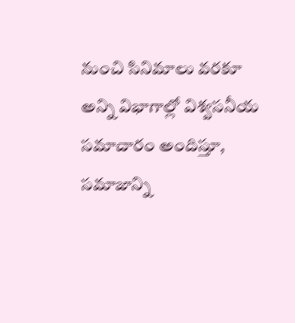నుంచి సినిమాలు వరకూ అన్ని విభాగాల్లో విశ్వసనీయ సమాచారం అందిస్తూ, సమాజాన్ని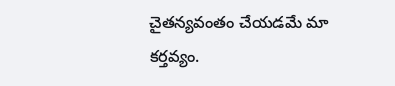చైతన్యవంతం చేయడమే మా కర్తవ్యం.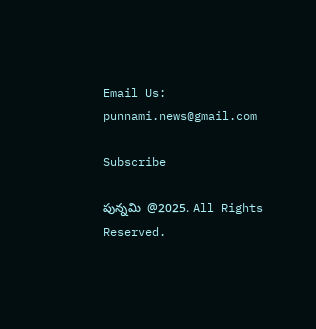Email Us: punnami.news@gmail.com

Subscribe

పున్నమి  @2025. All Rights Reserved.